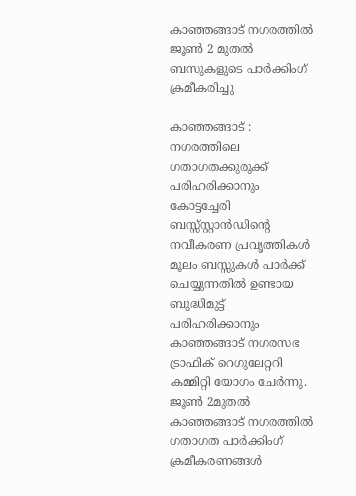കാഞ്ഞങ്ങാട് നഗരത്തില്‍ ജൂണ്‍ 2 മുതല്‍ ബസുകളുടെ പാര്‍ക്കിംഗ് ക്രമീകരിച്ചു

കാഞ്ഞങ്ങാട് : നഗരത്തിലെ ഗതാഗതക്കുരുക്ക് പരിഹരിക്കാനും കോട്ടച്ചേരി ബസ്സ്സ്റ്റാന്‍ഡിന്റെ നവീകരണ പ്രവൃത്തികള്‍ മൂലം ബസ്സുകള്‍ പാര്‍ക്ക് ചെയ്യുന്നതില്‍ ഉണ്ടായ ബുദ്ധിമുട്ട് പരിഹരിക്കാനും കാഞ്ഞങ്ങാട് നഗരസഭ ട്രാഫിക് റെഗുലേറ്ററി കമ്മിറ്റി യോഗം ചേര്‍ന്നു. ജൂണ്‍ 2മുതല്‍ കാഞ്ഞങ്ങാട് നഗരത്തില്‍ ഗതാഗത പാര്‍ക്കിംഗ് ക്രമീകരണങ്ങള്‍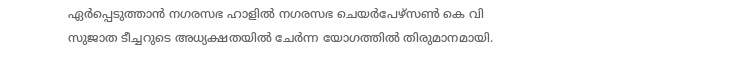ഏര്‍പ്പെടുത്താന്‍ നഗരസഭ ഹാളില്‍ നഗരസഭ ചെയര്‍പേഴ്‌സണ്‍ കെ വി സുജാത ടീച്ചറുടെ അധ്യക്ഷതയില്‍ ചേര്‍ന്ന യോഗത്തില്‍ തിരുമാനമായി.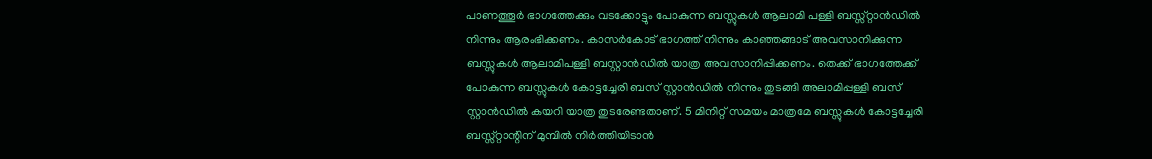പാണത്തൂര്‍ ഭാഗത്തേക്കും വടക്കോട്ടും പോകുന്ന ബസ്സുകള്‍ ആലാമി പള്ളി ബസ്സ്റ്റാന്‍ഡില്‍ നിന്നും ആരംഭിക്കണം. കാസര്‍കോട് ഭാഗത്ത് നിന്നും കാഞ്ഞങ്ങാട് അവസാനിക്കുന്ന ബസ്സുകള്‍ ആലാമിപള്ളി ബസ്റ്റാന്‍ഡില്‍ യാത്ര അവസാനിപ്പിക്കണം. തെക്ക് ഭാഗത്തേക്ക് പോകുന്ന ബസ്സുകള്‍ കോട്ടച്ചേരി ബസ് സ്റ്റാന്‍ഡില്‍ നിന്നും തുടങ്ങി അലാമിപ്പള്ളി ബസ് സ്റ്റാന്‍ഡില്‍ കയറി യാത്ര തുടരേണ്ടതാണ്. 5 മിനിറ്റ് സമയം മാത്രമേ ബസ്സുകള്‍ കോട്ടച്ചേരി ബസ്സ്റ്റാന്റിന് മുമ്പില്‍ നിര്‍ത്തിയിടാന്‍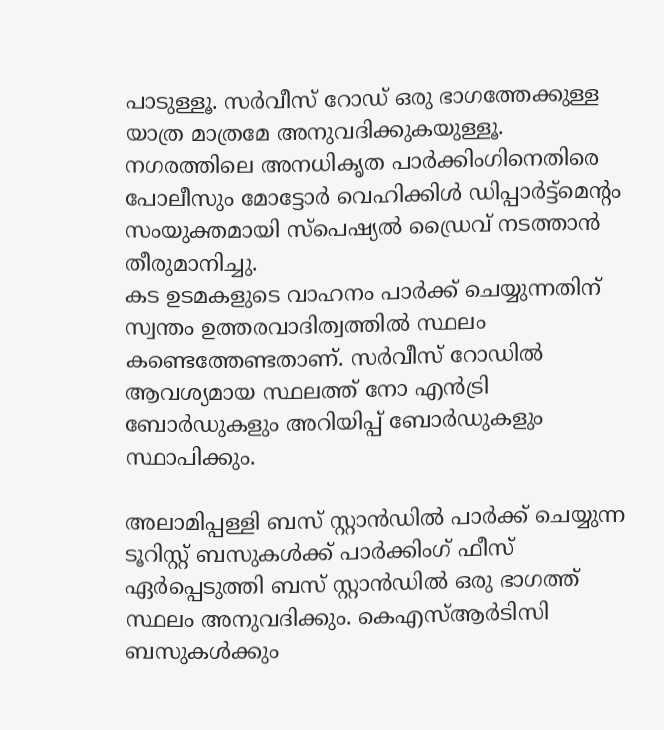പാടുള്ളൂ. സര്‍വീസ് റോഡ് ഒരു ഭാഗത്തേക്കുള്ള യാത്ര മാത്രമേ അനുവദിക്കുകയുള്ളൂ. നഗരത്തിലെ അനധികൃത പാര്‍ക്കിംഗിനെതിരെ പോലീസും മോട്ടോര്‍ വെഹിക്കിള്‍ ഡിപ്പാര്‍ട്ട്‌മെന്റം സംയുക്തമായി സ്‌പെഷ്യല്‍ ഡ്രൈവ് നടത്താന്‍ തീരുമാനിച്ചു.
കട ഉടമകളുടെ വാഹനം പാര്‍ക്ക് ചെയ്യുന്നതിന് സ്വന്തം ഉത്തരവാദിത്വത്തില്‍ സ്ഥലം കണ്ടെത്തേണ്ടതാണ്. സര്‍വീസ് റോഡില്‍ ആവശ്യമായ സ്ഥലത്ത് നോ എന്‍ട്രി ബോര്‍ഡുകളും അറിയിപ്പ് ബോര്‍ഡുകളും സ്ഥാപിക്കും.

അലാമിപ്പള്ളി ബസ് സ്റ്റാന്‍ഡില്‍ പാര്‍ക്ക് ചെയ്യുന്ന ടൂറിസ്റ്റ് ബസുകള്‍ക്ക് പാര്‍ക്കിംഗ് ഫീസ് ഏര്‍പ്പെടുത്തി ബസ് സ്റ്റാന്‍ഡില്‍ ഒരു ഭാഗത്ത് സ്ഥലം അനുവദിക്കും. കെഎസ്ആര്‍ടിസി ബസുകള്‍ക്കും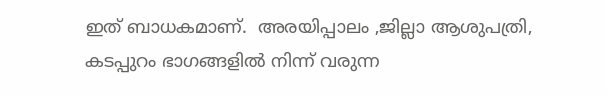ഇത് ബാധകമാണ്.  അരയിപ്പാലം ,ജില്ലാ ആശുപത്രി, കടപ്പുറം ഭാഗങ്ങളില്‍ നിന്ന് വരുന്ന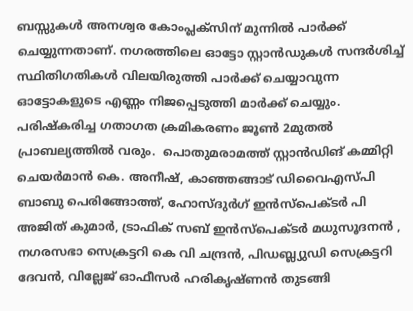ബസ്സുകള്‍ അനശ്വര കോംപ്ലക്‌സിന് മുന്നില്‍ പാര്‍ക്ക് ചെയ്യുന്നതാണ്. നഗരത്തിലെ ഓട്ടോ സ്റ്റാന്‍ഡുകള്‍ സന്ദര്‍ശിച്ച് സ്ഥിതിഗതികള്‍ വിലയിരുത്തി പാര്‍ക്ക് ചെയ്യാവുന്ന ഓട്ടോകളുടെ എണ്ണം നിജപ്പെടുത്തി മാര്‍ക്ക് ചെയ്യും. പരിഷ്‌കരിച്ച ഗതാഗത ക്രമികരണം ജൂണ്‍ 2മുതല്‍ പ്രാബല്യത്തില്‍ വരും.  പൊതുമരാമത്ത് സ്റ്റാന്‍ഡിങ് കമ്മിറ്റി ചെയര്‍മാന്‍ കെ. അനീഷ്, കാഞ്ഞങ്ങാട് ഡിവൈഎസ്പി ബാബു പെരിങ്ങോത്ത്, ഹോസ്ദുര്‍ഗ് ഇന്‍സ്‌പെക്ടര്‍ പി അജിത് കുമാര്‍, ട്രാഫിക് സബ് ഇന്‍സ്‌പെക്ടര്‍ മധുസൂദനന്‍ , നഗരസഭാ സെക്രട്ടറി കെ വി ചന്ദ്രന്‍, പിഡബ്ല്യുഡി സെക്രട്ടറി ദേവന്‍, വില്ലേജ് ഓഫീസര്‍ ഹരികൃഷ്ണന്‍ തുടങ്ങി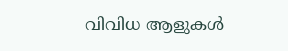വിവിധ ആളുകള്‍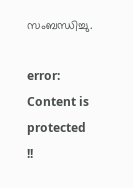സംബന്ധിച്ചു.

error: Content is protected !!